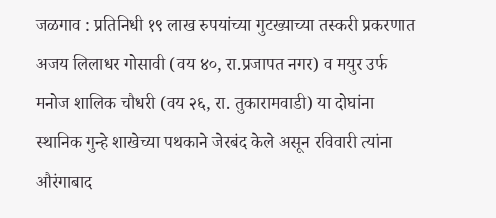जळगाव : प्रतिनिधी १९ लाख रुपयांच्या गुटख्याच्या तस्करी प्रकरणात अजय लिलाधर गोसावी (वय ४०, रा.प्रजापत नगर) व मयुर उर्फ मनोज शालिक चौधरी (वय २६, रा. तुकारामवाडी) या दोघांना स्थानिक गुन्हे शाखेच्या पथकाने जेरबंद केले असून रविवारी त्यांना औरंगाबाद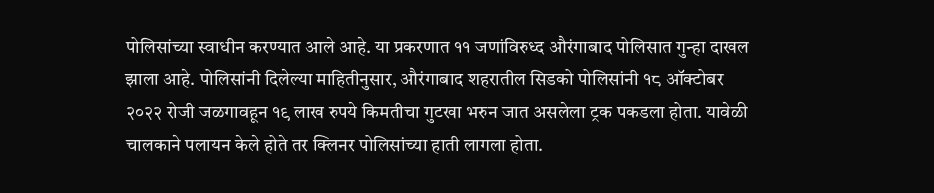पोलिसांच्या स्वाधीन करण्यात आले आहे. या प्रकरणात ११ जणांविरुध्द औरंगाबाद पोलिसात गुन्हा दाखल झाला आहे. पोलिसांनी दिलेल्या माहितीनुसार, औरंगाबाद शहरातील सिडको पोलिसांनी १८ ऑक्टोबर २०२२ रोजी जळगावहून १९ लाख रुपये किमतीचा गुटखा भरुन जात असलेला ट्रक पकडला होता. यावेळी चालकाने पलायन केले होते तर क्लिनर पोलिसांच्या हाती लागला होता.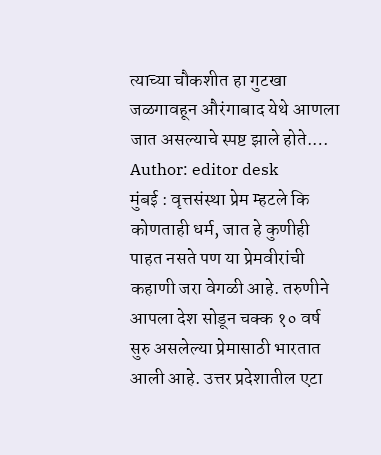त्याच्या चौकशीत हा गुटखा जळगावहून औरंगाबाद येथे आणला जात असल्याचे स्पष्ट झाले होते.…
Author: editor desk
मुंबई : वृत्तसंस्था प्रेम म्हटले कि कोणताही धर्म, जात हे कुणीही पाहत नसते पण या प्रेमवीरांची कहाणी जरा वेगळी आहे. तरुणीने आपला देश सोडून चक्क १० वर्ष सुरु असलेल्या प्रेमासाठी भारतात आली आहे. उत्तर प्रदेशातील एटा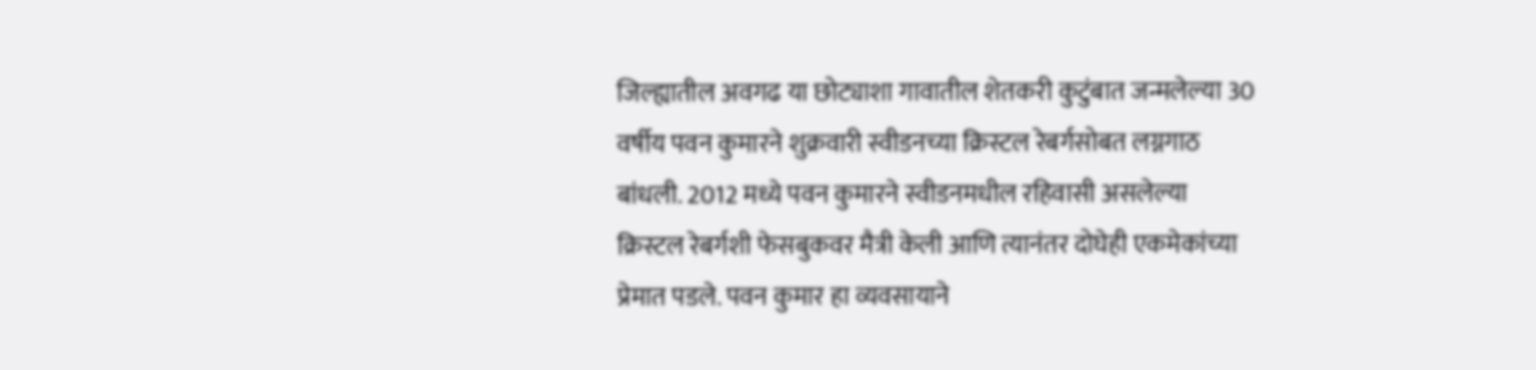जिल्ह्यातील अवगढ या छोट्याशा गावातील शेतकरी कुटुंबात जन्मलेल्या 30 वर्षीय पवन कुमारने शुक्रवारी स्वीडनच्या क्रिस्टल रेबर्गसोबत लग्नगाठ बांधली. 2012 मध्ये पवन कुमारने स्वीडनमधील रहिवासी असलेल्या क्रिस्टल रेबर्गशी फेसबुकवर मैत्री केली आणि त्यानंतर दोघेही एकमेकांच्या प्रेमात पडले. पवन कुमार हा व्यवसायाने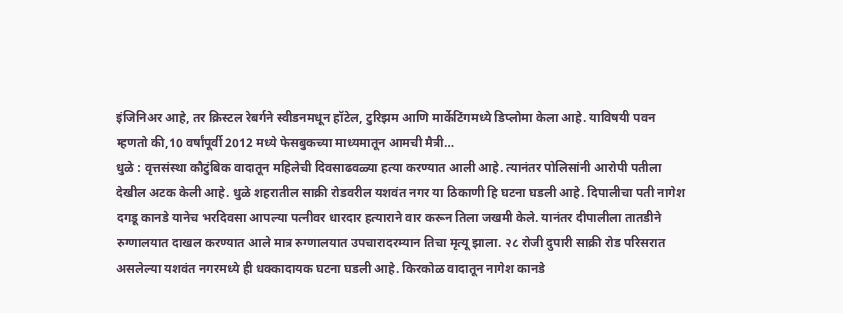इंजिनिअर आहे, तर क्रिस्टल रेबर्गने स्वीडनमधून हॉटेल, टुरिझम आणि मार्केटिंगमध्ये डिप्लोमा केला आहे. याविषयी पवन म्हणतो की,10 वर्षांपूर्वी 2012 मध्ये फेसबुकच्या माध्यमातून आमची मैत्री…
धुळे : वृत्तसंस्था कौटुंबिक वादातून महिलेची दिवसाढवळ्या हत्या करण्यात आली आहे. त्यानंतर पोलिसांनी आरोपी पतीला देखील अटक केली आहे. धुळे शहरातील साक्री रोडवरील यशवंत नगर या ठिकाणी हि घटना घडली आहे. दिपालीचा पती नागेश दगडू कानडे यानेच भरदिवसा आपल्या पत्नीवर धारदार हत्याराने वार करून तिला जखमी केले. यानंतर दीपालीला तातडीने रुग्णालयात दाखल करण्यात आले मात्र रुग्णालयात उपचारादरम्यान तिचा मृत्यू झाला. २८ रोजी दुपारी साक्री रोड परिसरात असलेल्या यशवंत नगरमध्ये ही धक्कादायक घटना घडली आहे. किरकोळ वादातून नागेश कानडे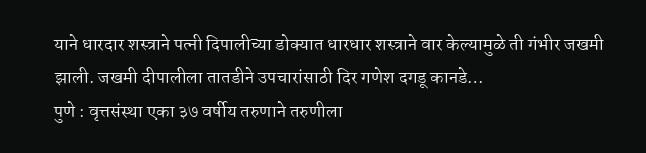याने धारदार शस्त्राने पत्नी दिपालीच्या डोक्यात धारधार शस्त्राने वार केल्यामुळे ती गंभीर जखमी झाली. जखमी दीपालीला तातडीने उपचारांसाठी दिर गणेश दगडू कानडे…
पुणे : वृत्तसंस्था एका ३७ वर्षीय तरुणाने तरुणीला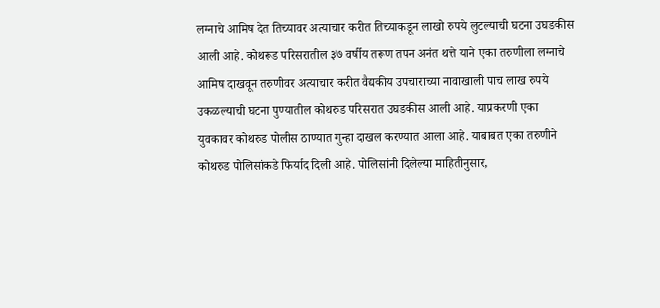लग्नाचे आमिष देत तिच्यावर अत्याचार करीत तिच्याकडून लाखो रुपये लुटल्याची घटना उघडकीस आली आहे. कोथरूड परिसरातील ३७ वर्षीय तरूण तपन अनंत थत्ते याने एका तरुणीला लग्नाचे आमिष दाखवून तरुणीवर अत्याचार करीत वैद्यकीय उपचाराच्या नावाखाली पाच लाख रुपये उकळल्याची घटना पुण्यातील कोथरुड परिसरात उघडकीस आली आहे. याप्रकरणी एका युवकावर कोथरुड पोलीस ठाण्यात गुन्हा दाखल करण्यात आला आहे. याबाबत एका तरुणीने कोथरुड पोलिसांकडे फिर्याद दिली आहे. पोलिसांनी दिलेल्या माहितीनुसार,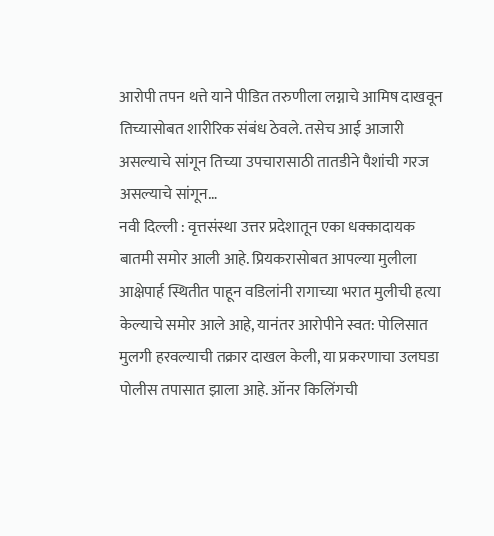आरोपी तपन थत्ते याने पीडित तरुणीला लग्नाचे आमिष दाखवून तिच्यासोबत शारीरिक संबंध ठेवले. तसेच आई आजारी असल्याचे सांगून तिच्या उपचारासाठी तातडीने पैशांची गरज असल्याचे सांगून…
नवी दिल्ली : वृत्तसंस्था उत्तर प्रदेशातून एका धक्कादायक बातमी समोर आली आहे. प्रियकरासोबत आपल्या मुलीला आक्षेपार्ह स्थितीत पाहून वडिलांनी रागाच्या भरात मुलीची हत्या केल्याचे समोर आले आहे, यानंतर आरोपीने स्वत: पोलिसात मुलगी हरवल्याची तक्रार दाखल केली, या प्रकरणाचा उलघडा पोलीस तपासात झाला आहे. ऑनर किलिंगची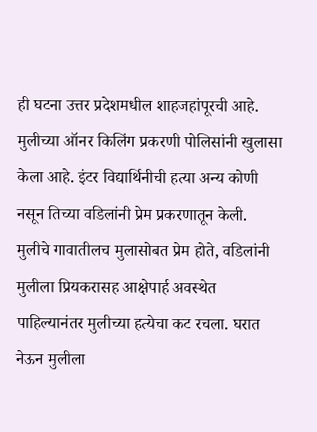ही घटना उत्तर प्रदेशमधील शाहजहांपूरची आहे. मुलीच्या ऑनर किलिंग प्रकरणी पोलिसांनी खुलासा केला आहे. इंटर विद्यार्थिनीची हत्या अन्य कोणी नसून तिच्या वडिलांनी प्रेम प्रकरणातून केली. मुलीचे गावातीलच मुलासोबत प्रेम होते, वडिलांनी मुलीला प्रियकरासह आक्षेपार्ह अवस्थेत पाहिल्यानंतर मुलीच्या हत्येचा कट रचला. घरात नेऊन मुलीला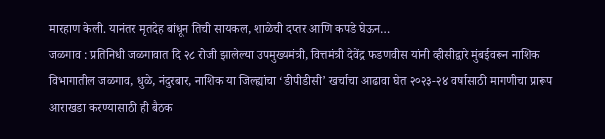मारहाण केली. यानंतर मृतदेह बांधून तिची सायकल, शाळेची दप्तर आणि कपडे घेऊन…
जळगाव : प्रतिनिधी जळगावात दि २८ रोजी झालेल्या उपमुख्यमंत्री, वित्तमंत्री देवेंद्र फडणवीस यांनी व्हीसीद्वारे मुंबईवरून नाशिक विभागातील जळगाव, धुळे, नंदुरबार, नाशिक या जिल्ह्यांचा ‘डीपीडीसी’ खर्चाचा आढावा घेत २०२३-२४ वर्षासाठी मागणीचा प्रारूप आराखडा करण्यासाठी ही बैठक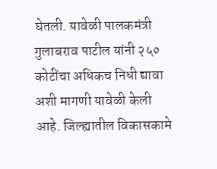घेतली. यावेळी पालकमंत्री गुलाबराव पाटील यांनी २५० कोटींचा अधिकच निधी द्यावा अशी मागणी यावेळी केली आहे. जिल्ह्यातील विकासकामे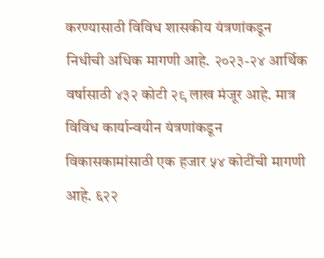करण्यासाठी विविध शासकीय यंत्रणांकडून निधीची अधिक मागणी आहे. २०२३-२४ आर्थिक वर्षासाठी ४३२ कोटी २९ लाख मंजूर आहे. मात्र विविध कार्यान्वयीन यंत्रणांकडून विकासकामांसाठी एक हजार ५४ कोटींची मागणी आहे. ६२२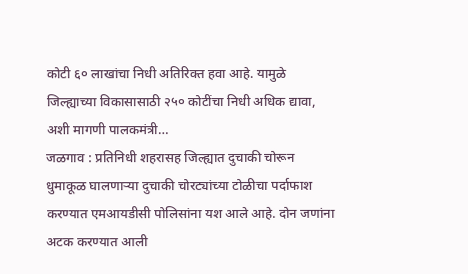कोटी ६० लाखांचा निधी अतिरिक्त हवा आहे. यामुळे जिल्ह्याच्या विकासासाठी २५० कोटींचा निधी अधिक द्यावा, अशी मागणी पालकमंत्री…
जळगाव : प्रतिनिधी शहरासह जिल्ह्यात दुचाकी चोरून धुमाकूळ घालणाऱ्या दुचाकी चोरट्यांच्या टोळीचा पर्दाफाश करण्यात एमआयडीसी पोलिसांना यश आले आहे. दोन जणांना अटक करण्यात आली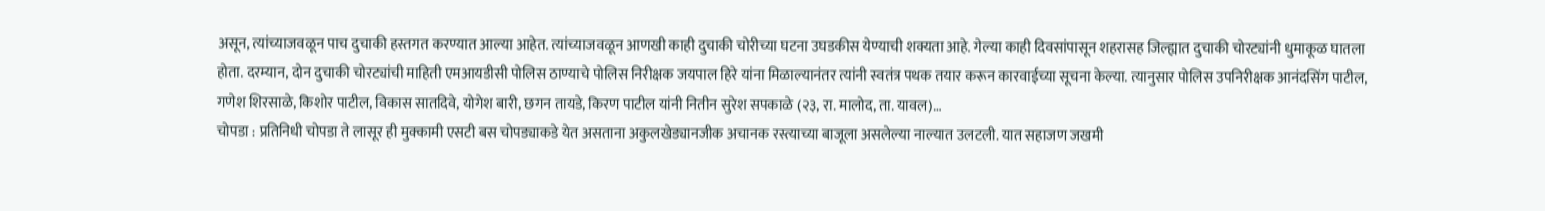असून, त्यांच्याजवळून पाच दुचाकी हस्तगत करण्यात आल्या आहेत. त्यांच्याजवळून आणखी काही दुचाकी चोरीच्या घटना उघडकीस येण्याची शक्यता आहे. गेल्या काही दिवसांपासून शहरासह जिल्ह्यात दुचाकी चोरट्यांनी धुमाकूळ घातला होता. दरम्यान, दोन दुचाकी चोरट्यांची माहिती एमआयडीसी पोलिस ठाण्याचे पोलिस निरीक्षक जयपाल हिरे यांना मिळाल्यानंतर त्यांनी स्वतंत्र पथक तयार करून कारवाईच्या सूचना केल्या. त्यानुसार पोलिस उपनिरीक्षक आनंदसिंग पाटील, गणेश शिरसाळे, किशोर पाटील, विकास सातदिवे, योगेश बारी, छगन तायडे, किरण पाटील यांनी नितीन सुरेश सपकाळे (२३, रा. मालोद, ता. यावल)…
चोपडा : प्रतिनिधी चोपडा ते लासूर ही मुक्कामी एसटी बस चोपड्याकडे येत असताना अकुलखेड्यानजीक अचानक रस्त्याच्या बाजूला असलेल्या नाल्यात उलटली. यात सहाजण जखमी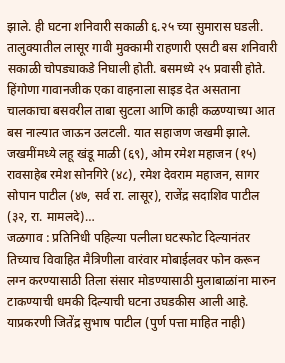झाले. ही घटना शनिवारी सकाळी ६.२५ च्या सुमारास घडली. तालुक्यातील लासूर गावी मुक्कामी राहणारी एसटी बस शनिवारी सकाळी चोपड्याकडे निघाली होती. बसमध्ये २५ प्रवासी होते. हिंगोणा गावानजीक एका वाहनाला साइड देत असताना चालकाचा बसवरील ताबा सुटला आणि काही कळण्याच्या आत बस नाल्यात जाऊन उलटली. यात सहाजण जखमी झाले. जखमींमध्ये लहू खंडू माळी (६९), ओम रमेश महाजन (१५) रावसाहेब रमेश सोनगिरे (४८), रमेश देवराम महाजन, सागर सोपान पाटील (४७, सर्व रा. लासूर), राजेंद्र सदाशिव पाटील (३२, रा. मामलदे)…
जळगाव : प्रतिनिधी पहिल्या पत्नीला घटस्फोट दिल्यानंतर तिच्याच विवाहित मैत्रिणीला वारंवार मोबाईलवर फोन करून लग्न करण्यासाठी तिला संसार मोडण्यासाठी मुलाबाळांना मारुन टाकण्याची धमकी दिल्याची घटना उघडकीस आली आहे. याप्रकरणी जितेंद्र सुभाष पाटील (पुर्ण पत्ता माहित नाही)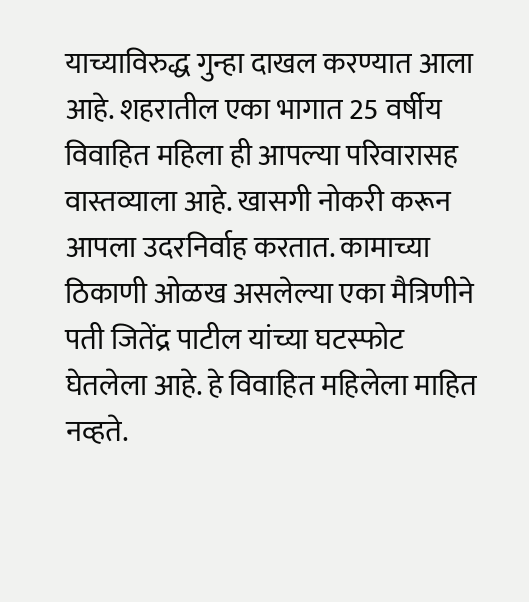याच्याविरुद्ध गुन्हा दाखल करण्यात आला आहे. शहरातील एका भागात 25 वर्षीय विवाहित महिला ही आपल्या परिवारासह वास्तव्याला आहे. खासगी नोकरी करून आपला उदरनिर्वाह करतात. कामाच्या ठिकाणी ओळख असलेल्या एका मैत्रिणीने पती जितेंद्र पाटील यांच्या घटस्फोट घेतलेला आहे. हे विवाहित महिलेला माहित नव्हते.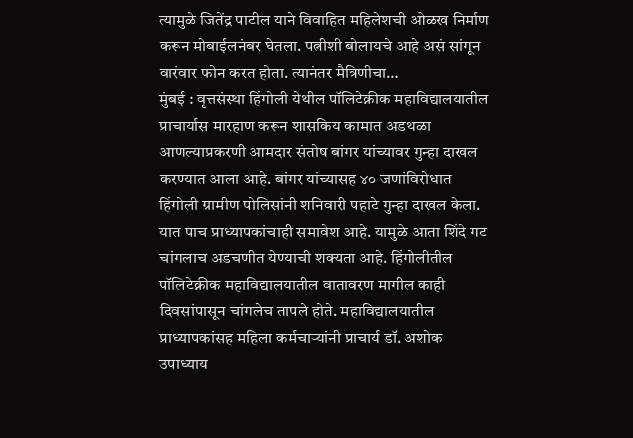त्यामुळे जितेंद्र पाटील याने विवाहित महिलेशची ओळख निर्माण करून मोबाईलनंबर घेतला. पत्नीशी बोलायचे आहे असं सांगून वारंवार फोन करत होता. त्यानंतर मैत्रिणीचा…
मुंबई : वृत्तसंस्था हिंगोली येथील पॉलिटेक्नीक महाविद्यालयातील प्राचार्यास मारहाण करून शासकिय कामात अडथळा आणल्याप्रकरणी आमदार संतोष बांगर यांच्यावर गुन्हा दाखल करण्यात आला आहे. बांगर यांच्यासह ४० जणांविरोधात हिंगोली ग्रामीण पोलिसांनी शनिवारी पहाटे गुन्हा दाखल केला. यात पाच प्राध्यापकांचाही समावेश आहे. यामुळे आता शिंदे गट चांगलाच अडचणीत येण्याची शक्यता आहे. हिंगोलीतील पॉलिटेक्नीक महाविद्यालयातील वातावरण मागील काही दिवसांपासून चांगलेच तापले होते. महाविद्यालयातील प्राध्यापकांसह महिला कर्मचाऱ्यांनी प्राचार्य डॉ. अशोक उपाध्याय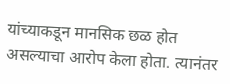यांच्याकडून मानसिक छळ होत असल्याचा आरोप केला होता. त्यानंतर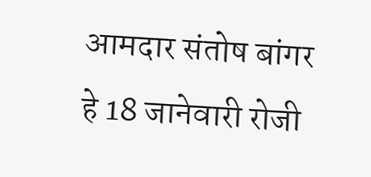आमदार संतोष बांगर हे 18 जानेवारी रोजी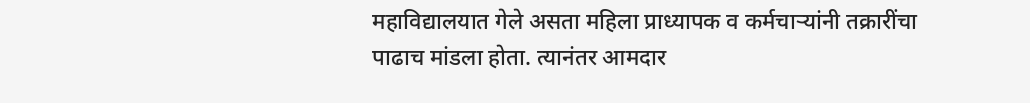महाविद्यालयात गेले असता महिला प्राध्यापक व कर्मचाऱ्यांनी तक्रारींचा पाढाच मांडला होता. त्यानंतर आमदार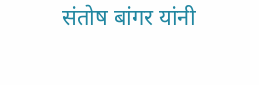संतोष बांगर यांनी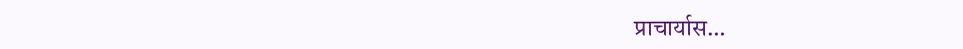प्राचार्यास…